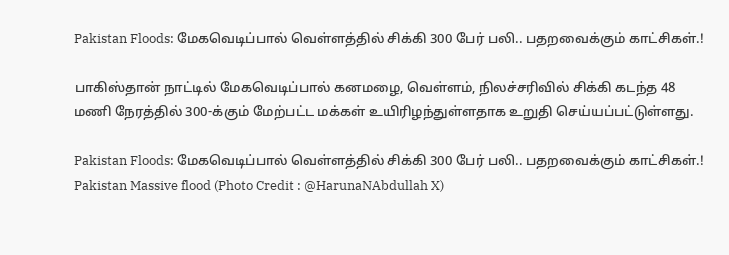Pakistan Floods: மேகவெடிப்பால் வெள்ளத்தில் சிக்கி 300 பேர் பலி.. பதறவைக்கும் காட்சிகள்.!

பாகிஸ்தான் நாட்டில் மேகவெடிப்பால் கனமழை, வெள்ளம், நிலச்சரிவில் சிக்கி கடந்த 48 மணி நேரத்தில் 300-க்கும் மேற்பட்ட மக்கள் உயிரிழந்துள்ளதாக உறுதி செய்யப்பட்டுள்ளது.

Pakistan Floods: மேகவெடிப்பால் வெள்ளத்தில் சிக்கி 300 பேர் பலி.. பதறவைக்கும் காட்சிகள்.!
Pakistan Massive flood (Photo Credit : @HarunaNAbdullah X)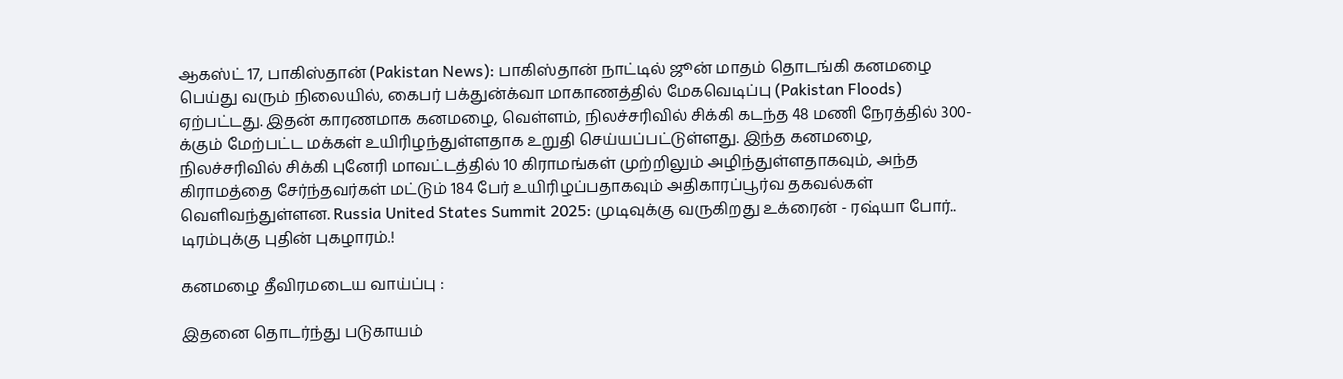ஆகஸ்ட் 17, பாகிஸ்தான் (Pakistan News): பாகிஸ்தான் நாட்டில் ஜூன் மாதம் தொடங்கி கனமழை பெய்து வரும் நிலையில், கைபர் பக்துன்க்வா மாகாணத்தில் மேகவெடிப்பு (Pakistan Floods) ஏற்பட்டது. இதன் காரணமாக கனமழை, வெள்ளம், நிலச்சரிவில் சிக்கி கடந்த 48 மணி நேரத்தில் 300-க்கும் மேற்பட்ட மக்கள் உயிரிழந்துள்ளதாக உறுதி செய்யப்பட்டுள்ளது. இந்த கனமழை, நிலச்சரிவில் சிக்கி புனேரி மாவட்டத்தில் 10 கிராமங்கள் முற்றிலும் அழிந்துள்ளதாகவும், அந்த கிராமத்தை சேர்ந்தவர்கள் மட்டும் 184 பேர் உயிரிழப்பதாகவும் அதிகாரப்பூர்வ தகவல்கள் வெளிவந்துள்ளன. Russia United States Summit 2025: முடிவுக்கு வருகிறது உக்ரைன் - ரஷ்யா போர்.. டிரம்புக்கு புதின் புகழாரம்.!

கனமழை தீவிரமடைய வாய்ப்பு :

இதனை தொடர்ந்து படுகாயம்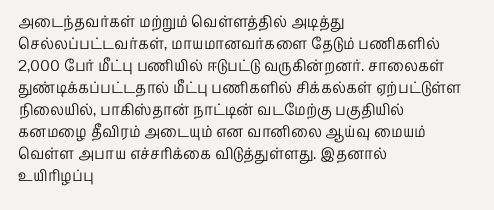அடைந்தவர்கள் மற்றும் வெள்ளத்தில் அடித்து செல்லப்பட்டவர்கள், மாயமானவர்களை தேடும் பணிகளில் 2,000 பேர் மீட்பு பணியில் ஈடுபட்டு வருகின்றனர். சாலைகள் துண்டிக்கப்பட்டதால் மீட்பு பணிகளில் சிக்கல்கள் ஏற்பட்டுள்ள நிலையில், பாகிஸ்தான் நாட்டின் வடமேற்கு பகுதியில் கனமழை தீவிரம் அடையும் என வானிலை ஆய்வு மையம் வெள்ள அபாய எச்சரிக்கை விடுத்துள்ளது. இதனால் உயிரிழப்பு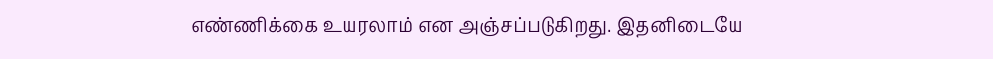எண்ணிக்கை உயரலாம் என அஞ்சப்படுகிறது. இதனிடையே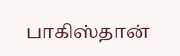பாகிஸ்தான்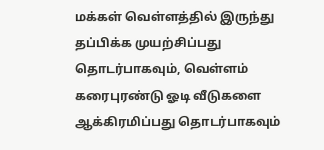மக்கள் வெள்ளத்தில் இருந்து தப்பிக்க முயற்சிப்பது தொடர்பாகவும், வெள்ளம் கரைபுரண்டு ஓடி வீடுகளை ஆக்கிரமிப்பது தொடர்பாகவும்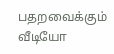பதறவைக்கும் வீடியோ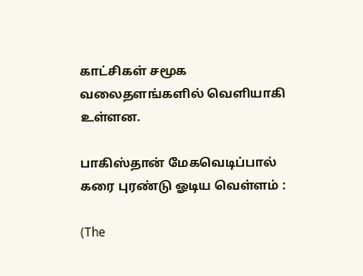காட்சிகள் சமூக வலைதளங்களில் வெளியாகி உள்ளன.

பாகிஸ்தான் மேகவெடிப்பால் கரை புரண்டு ஓடிய வெள்ளம் :

(The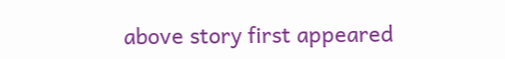above story first appeared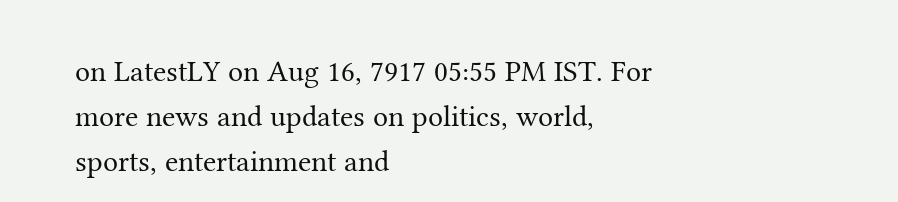on LatestLY on Aug 16, 7917 05:55 PM IST. For more news and updates on politics, world, sports, entertainment and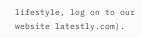lifestyle, log on to our website latestly.com).